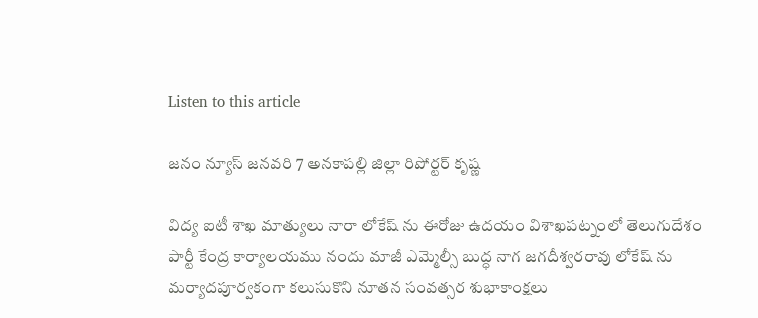Listen to this article

జనం న్యూస్ జనవరి 7 అనకాపల్లి జిల్లా రిపోర్టర్ కృష్ణ

విద్య ఐటీ శాఖ మాత్యులు నారా లోకేష్ ను ఈరోజు ఉదయం విశాఖపట్నంలో తెలుగుదేశం పార్టీ కేంద్ర కార్యాలయము నందు మాజీ ఎమ్మెల్సీ బుద్ధ నాగ జగదీశ్వరరావు లోకేష్ ను మర్యాదపూర్వకంగా కలుసుకొని నూతన సంవత్సర శుభాకాంక్షలు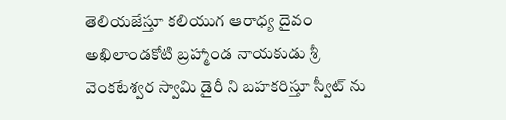తెలియజేస్తూ కలియుగ ఆరాధ్య దైవం అఖిలాండకోటి బ్రహ్మాండ నాయకుడు శ్రీ వెంకటేశ్వర స్వామి డైరీ ని బహకరిస్తూ స్వీట్ ను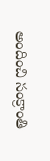అందించి సంక్రాంతి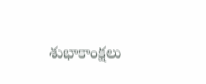శుభాకాంక్షలు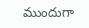ముందుగా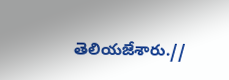తెలియజేశారు.//